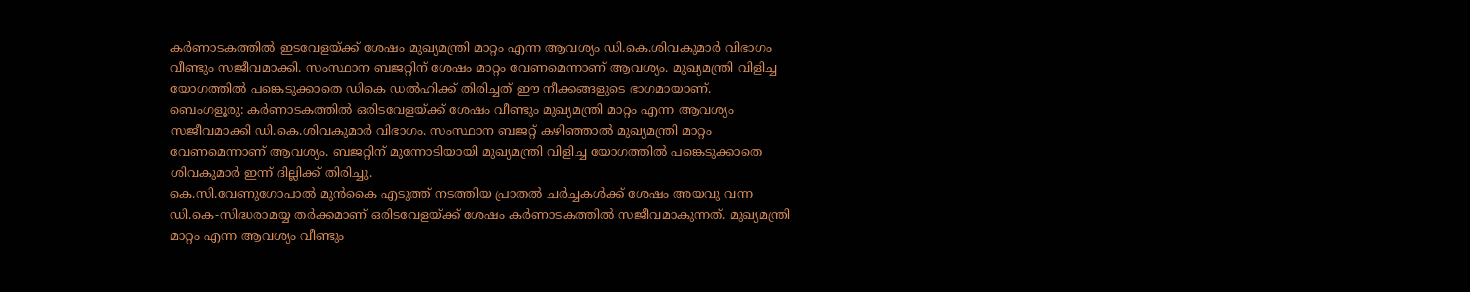കർണാടകത്തിൽ ഇടവേളയ്ക്ക് ശേഷം മുഖ്യമന്ത്രി മാറ്റം എന്ന ആവശ്യം ഡി.കെ.ശിവകുമാർ വിഭാഗം വീണ്ടും സജീവമാക്കി. സംസ്ഥാന ബജറ്റിന് ശേഷം മാറ്റം വേണമെന്നാണ് ആവശ്യം. മുഖ്യമന്ത്രി വിളിച്ച യോഗത്തിൽ പങ്കെടുക്കാതെ ഡികെ ഡൽഹിക്ക് തിരിച്ചത് ഈ നീക്കങ്ങളുടെ ഭാഗമായാണ്.
ബെംഗളൂരു: കർണാടകത്തിൽ ഒരിടവേളയ്ക്ക് ശേഷം വീണ്ടും മുഖ്യമന്ത്രി മാറ്റം എന്ന ആവശ്യം സജീവമാക്കി ഡി.കെ.ശിവകുമാർ വിഭാഗം. സംസ്ഥാന ബജറ്റ് കഴിഞ്ഞാൽ മുഖ്യമന്ത്രി മാറ്റം വേണമെന്നാണ് ആവശ്യം. ബജറ്റിന് മുന്നോടിയായി മുഖ്യമന്ത്രി വിളിച്ച യോഗത്തിൽ പങ്കെടുക്കാതെ ശിവകുമാർ ഇന്ന് ദില്ലിക്ക് തിരിച്ചു.
കെ.സി.വേണുഗോപാൽ മുൻകൈ എടുത്ത് നടത്തിയ പ്രാതൽ ചർച്ചകൾക്ക് ശേഷം അയവു വന്ന ഡി.കെ-സിദ്ധരാമയ്യ തർക്കമാണ് ഒരിടവേളയ്ക്ക് ശേഷം കർണാടകത്തിൽ സജീവമാകുന്നത്. മുഖ്യമന്ത്രി മാറ്റം എന്ന ആവശ്യം വീണ്ടും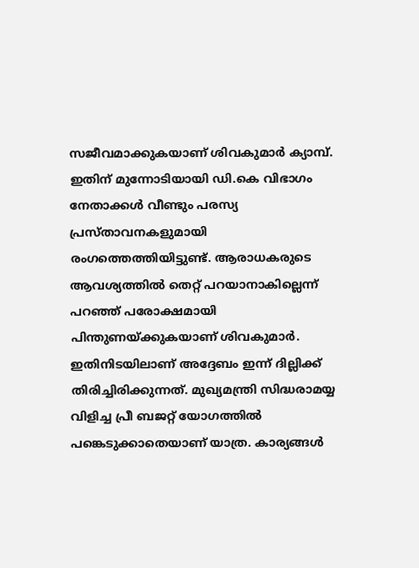സജീവമാക്കുകയാണ് ശിവകുമാർ ക്യാമ്പ്. ഇതിന് മുന്നോടിയായി ഡി.കെ വിഭാഗം നേതാക്കൾ വീണ്ടും പരസ്യ പ്രസ്താവനകളുമായി രംഗത്തെത്തിയിട്ടുണ്ട്. ആരാധകരുടെ ആവശ്യത്തിൽ തെറ്റ് പറയാനാകില്ലെന്ന് പറഞ്ഞ് പരോക്ഷമായി പിന്തുണയ്ക്കുകയാണ് ശിവകുമാർ.
ഇതിനിടയിലാണ് അദ്ദേബം ഇന്ന് ദില്ലിക്ക് തിരിച്ചിരിക്കുന്നത്. മുഖ്യമന്ത്രി സിദ്ധരാമയ്യ വിളിച്ച പ്രീ ബജറ്റ് യോഗത്തിൽ പങ്കെടുക്കാതെയാണ് യാത്ര. കാര്യങ്ങൾ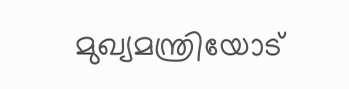മുഖ്യമന്ത്രിയോട്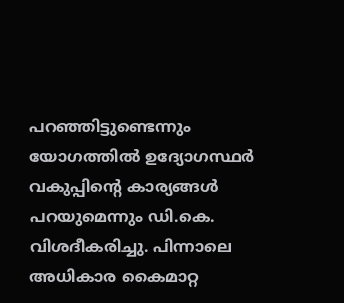പറഞ്ഞിട്ടുണ്ടെന്നും യോഗത്തിൽ ഉദ്യോഗസ്ഥർ വകുപ്പിന്റെ കാര്യങ്ങൾ പറയുമെന്നും ഡി.കെ. വിശദീകരിച്ചു. പിന്നാലെ അധികാര കൈമാറ്റ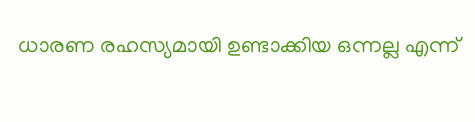ധാരണ രഹസ്യമായി ഉണ്ടാക്കിയ ഒന്നല്ല എന്ന്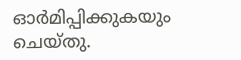ഓർമിപ്പിക്കുകയും ചെയ്തു.